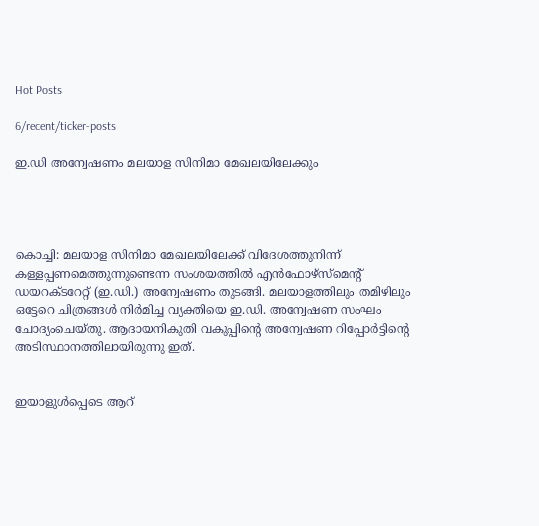Hot Posts

6/recent/ticker-posts

ഇ.ഡി അന്വേഷണം മലയാള സിനിമാ മേഖലയിലേക്കും




കൊച്ചി: മലയാള സിനിമാ മേഖലയിലേക്ക് വിദേശത്തുനിന്ന്‌ കള്ളപ്പണമെത്തുന്നുണ്ടെന്ന സംശയത്തിൽ എൻഫോഴ്‌സ്‌മെന്റ് ഡയറക്ടറേറ്റ് (ഇ.ഡി.) അന്വേഷണം തുടങ്ങി. മലയാളത്തിലും തമിഴിലും ഒട്ടേറെ ചിത്രങ്ങൾ നിർമിച്ച വ്യക്തിയെ ഇ.ഡി. അന്വേഷണ സംഘം ചോദ്യംചെയ്തു. ആദായനികുതി വകുപ്പിന്റെ അന്വേഷണ റിപ്പോർട്ടിന്റെ അടിസ്ഥാനത്തിലായിരുന്നു ഇത്.


ഇയാളുൾപ്പെടെ ആറ്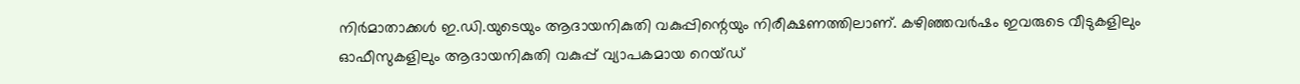നിർമാതാക്കൾ ഇ.ഡി.യുടെയും ആദായനികുതി വകുപ്പിന്റെയും നിരീക്ഷണത്തിലാണ്. കഴിഞ്ഞവർഷം ഇവരുടെ വീടുകളിലും ഓഫീസുകളിലും ആദായനികുതി വകുപ്പ് വ്യാപകമായ റെയ്ഡ്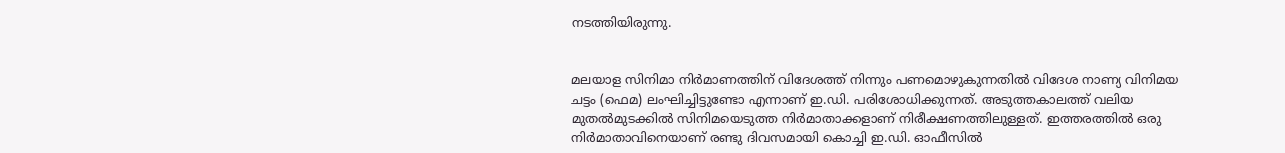നടത്തിയിരുന്നു.


മലയാള സിനിമാ നിർമാണത്തിന് വിദേശത്ത് നിന്നും പണമൊഴുകുന്നതിൽ വിദേശ നാണ്യ വിനിമയ ചട്ടം (ഫെമ) ലംഘിച്ചിട്ടുണ്ടോ എന്നാണ് ഇ.ഡി. പരിശോധിക്കുന്നത്. അടുത്തകാലത്ത് വലിയ മുതൽമുടക്കിൽ സിനിമയെടുത്ത നിർമാതാക്കളാണ് നിരീക്ഷണത്തിലുള്ളത്. ഇത്തരത്തിൽ ഒരു നിർമാതാവിനെയാണ് രണ്ടു ദിവസമായി കൊച്ചി ഇ.ഡി. ഓഫീസിൽ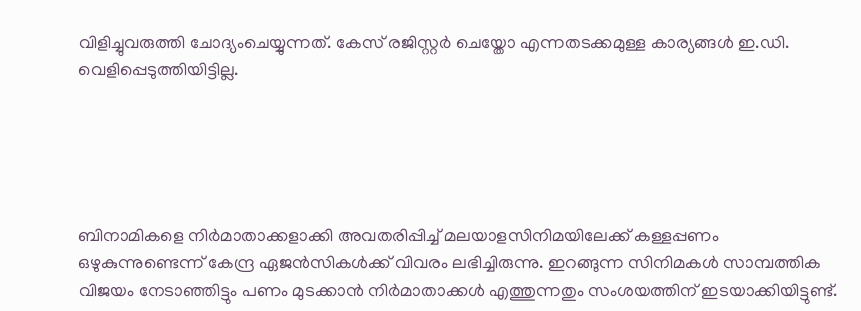വിളിച്ചുവരുത്തി ചോദ്യംചെയ്യുന്നത്. കേസ് രജിസ്റ്റർ ചെയ്തോ എന്നതടക്കമുള്ള കാര്യങ്ങൾ ഇ.ഡി. വെളിപ്പെടുത്തിയിട്ടില്ല.





ബിനാമികളെ നിർമാതാക്കളാക്കി അവതരിപ്പിച്ച് മലയാളസിനിമയിലേക്ക് കള്ളപ്പണം ഒഴുകുന്നുണ്ടെന്ന് കേന്ദ്ര ഏജൻസികൾക്ക് വിവരം ലഭിച്ചിരുന്നു. ഇറങ്ങുന്ന സിനിമകൾ സാമ്പത്തിക വിജയം നേടാഞ്ഞിട്ടും പണം മുടക്കാൻ നിർമാതാക്കൾ എത്തുന്നതും സംശയത്തിന് ഇടയാക്കിയിട്ടുണ്ട്.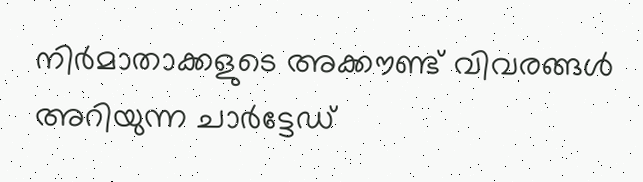നിർമാതാക്കളുടെ അക്കൗണ്ട് വിവരങ്ങൾ അറിയുന്ന ചാർട്ടേഡ്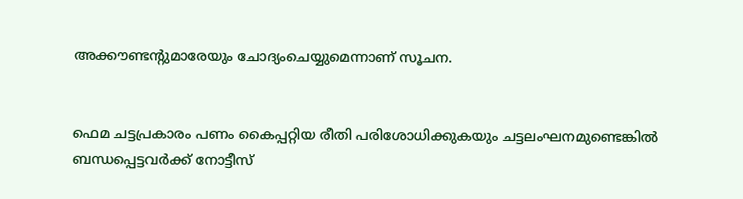അക്കൗണ്ടന്റുമാരേയും ചോദ്യംചെയ്യുമെന്നാണ് സൂചന.


ഫെമ ചട്ടപ്രകാരം പണം കൈപ്പറ്റിയ രീതി പരിശോധിക്കുകയും ചട്ടലംഘനമുണ്ടെങ്കിൽ ബന്ധപ്പെട്ടവർക്ക് നോട്ടീസ്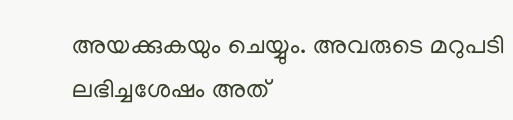അയക്കുകയും ചെയ്യും. അവരുടെ മറുപടി ലഭിച്ചശേഷം അത്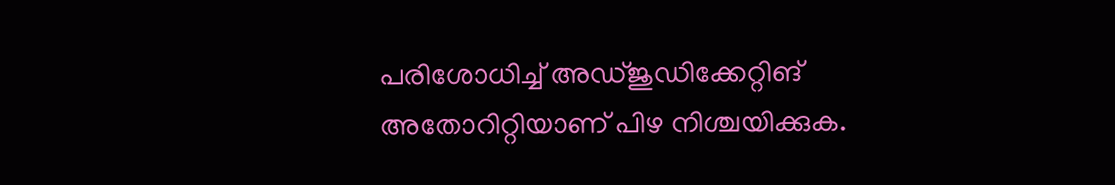പരിശോധിച്ച് അഡ്ജുഡിക്കേറ്റിങ് അതോറിറ്റിയാണ് പിഴ നിശ്ചയിക്കുക.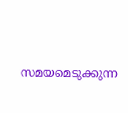സമയമെടുക്കുന്ന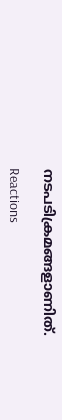നടപടിക്രമങ്ങളാണിത്.

Reactions